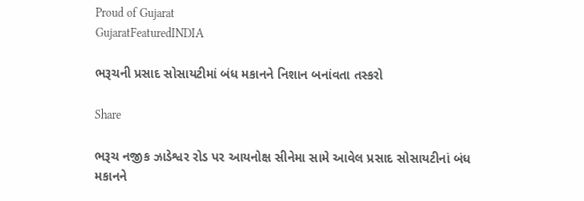Proud of Gujarat
GujaratFeaturedINDIA

ભરૂચની પ્રસાદ સોસાયટીમાં બંધ મકાનને નિશાન બનાંવતા તસ્કરો

Share

ભરૂચ નજીક ઝાડેશ્વર રોડ પર આયનોક્ષ સીનેમા સામે આવેલ પ્રસાદ સોસાયટીનાં બંધ મકાનને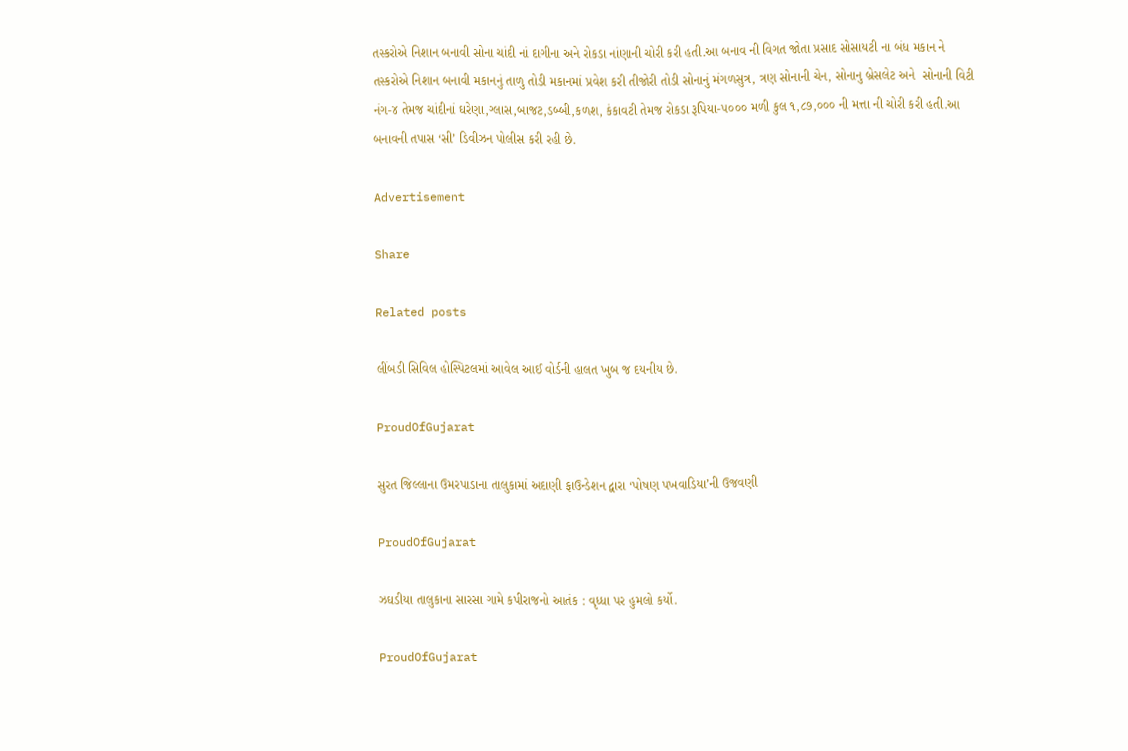તસ્કરોએ નિશાન બનાવી સોના ચાંદી નાં દાગીના અને રોકડા નાંણાની ચોરી કરી હતી.આ બનાવ ની વિગત જોતા પ્રસાદ સોસાયટી ના બંધ મકાન ને તસ્કરોએ નિશાન બનાવી મકાનનું તાળુ તોડી મકાનમાં પ્રવેશ કરી તીજોરી તોડી સોનાનું મંગળસુત્ર, ત્રણ સોનાની ચેન, સોનાનુ બ્રેસલેટ અને  સોનાની વિટી નંગ-૪ તેમજ ચાંદીનાં ઘરેણા,ગ્લાસ,બાજટ,ડબ્બી,કળશ, કંકાવટી તેમજ રોકડા રૂપિયા-૫૦૦૦ મળી કુલ ૧,૮૭,૦૦૦ ની મત્તા ની ચોરી કરી હતી.આ બનાવની તપાસ ‘સી’ ડિવીઝન પોલીસ કરી રહી છે.

Advertisement

Share

Related posts

લીંબડી સિવિલ હોસ્પિટલમાં આવેલ આઈ વોર્ડની હાલત ખુબ જ દયનીય છે.

ProudOfGujarat

સુરત જિલ્લાના ઉમરપાડાના તાલુકામાં અદાણી ફાઉન્ડેશન દ્વારા ‘પોષણ પખવાડિયા’ની ઉજવણી

ProudOfGujarat

ઝઘડીયા તાલુકાના સારસા ગામે કપીરાજનો આતંક : વૃધ્ધા પર હુમલો કર્યો.

ProudOfGujarat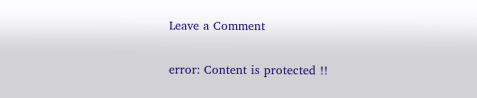Leave a Comment

error: Content is protected !!